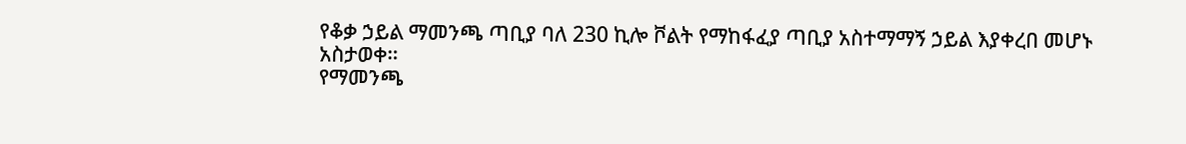የቆቃ ኃይል ማመንጫ ጣቢያ ባለ 230 ኪሎ ቮልት የማከፋፈያ ጣቢያ አስተማማኝ ኃይል እያቀረበ መሆኑ አስታወቀ።
የማመንጫ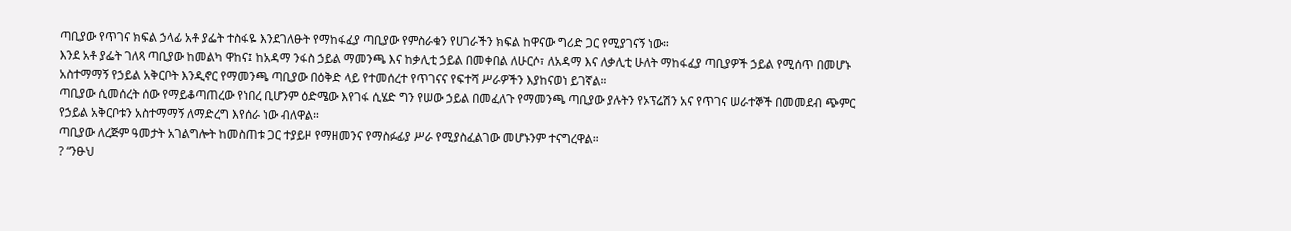ጣቢያው የጥገና ክፍል ኃላፊ አቶ ያፌት ተስፋዬ እንደገለፁት የማከፋፈያ ጣቢያው የምስራቁን የሀገራችን ክፍል ከዋናው ግሪድ ጋር የሚያገናኝ ነው።
እንደ አቶ ያፌት ገለጻ ጣቢያው ከመልካ ዋከና፤ ከአዳማ ንፋስ ኃይል ማመንጫ እና ከቃሊቲ ኃይል በመቀበል ለሁርሶ፣ ለአዳማ እና ለቃሊቲ ሁለት ማከፋፈያ ጣቢያዎች ኃይል የሚሰጥ በመሆኑ አስተማማኝ የኃይል አቅርቦት እንዲኖር የማመንጫ ጣቢያው በዕቅድ ላይ የተመሰረተ የጥገናና የፍተሻ ሥራዎችን እያከናወነ ይገኛል።
ጣቢያው ሲመሰረት ሰው የማይቆጣጠረው የነበረ ቢሆንም ዕድሜው እየገፋ ሲሄድ ግን የሠው ኃይል በመፈለጉ የማመንጫ ጣቢያው ያሉትን የኦፕሬሽን አና የጥገና ሠራተኞች በመመደብ ጭምር የኃይል አቅርቦቱን አስተማማኝ ለማድረግ እየሰራ ነው ብለዋል።
ጣቢያው ለረጅም ዓመታት አገልግሎት ከመስጠቱ ጋር ተያይዞ የማዘመንና የማስፉፊያ ሥራ የሚያስፈልገው መሆኑንም ተናግረዋል።
? “ንፁህ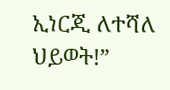ኢነርጂ ለተሻለ ህይወት!”